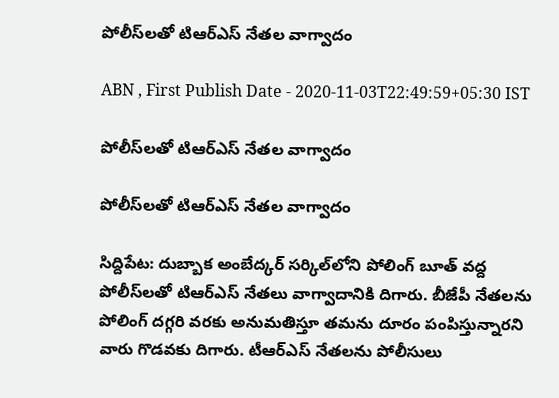పోలీస్‌లతో టిఆర్ఎస్ నేతల వాగ్వాదం

ABN , First Publish Date - 2020-11-03T22:49:59+05:30 IST

పోలీస్‌లతో టిఆర్ఎస్ నేతల వాగ్వాదం

పోలీస్‌లతో టిఆర్ఎస్ నేతల వాగ్వాదం

సిద్దిపేట: దుబ్బాక అంబేద్కర్ సర్కిల్‌లోని పోలింగ్ బూత్ వద్ద పోలీస్‌లతో టిఆర్ఎస్ నేతలు వాగ్వాదానికి దిగారు. బీజేపీ నేతలను పోలింగ్ దగ్గరి వరకు అనుమతిస్తూ తమను దూరం పంపిస్తున్నారని వారు గొడవకు దిగారు. టీఆర్ఎస్ నేతలను పోలీసులు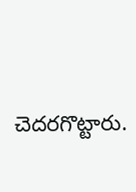చెదరగొట్టారు.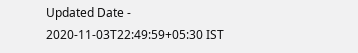Updated Date - 2020-11-03T22:49:59+05:30 IST